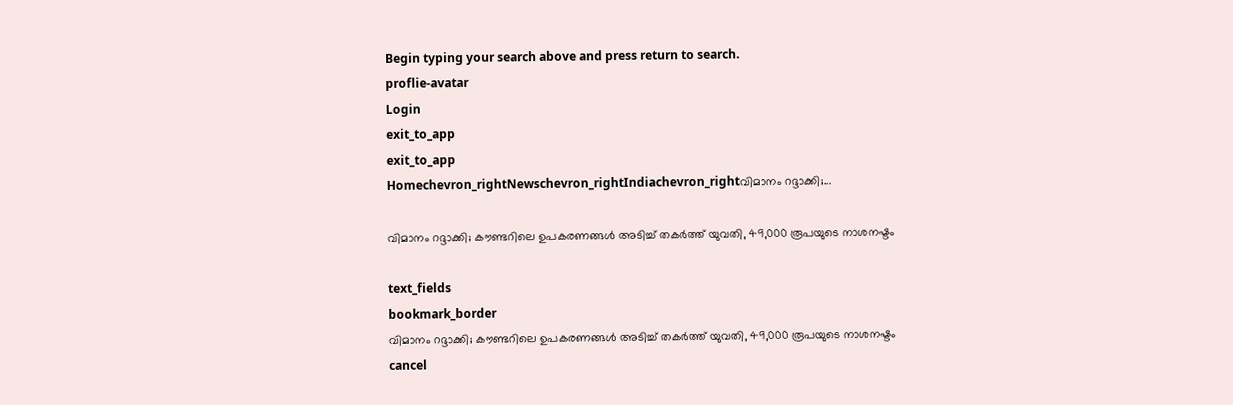Begin typing your search above and press return to search.
proflie-avatar
Login
exit_to_app
exit_to_app
Homechevron_rightNewschevron_rightIndiachevron_rightവിമാനം റദ്ദാക്കി;...

വിമാനം റദ്ദാക്കി; കൗണ്ടറിലെ ഉപകരണങ്ങൾ അടിച്ച് തകർത്ത് യുവതി, 49,000 രൂപയുടെ നാശനഷ്ടം

text_fields
bookmark_border
വിമാനം റദ്ദാക്കി; കൗണ്ടറിലെ ഉപകരണങ്ങൾ അടിച്ച് തകർത്ത് യുവതി, 49,000 രൂപയുടെ നാശനഷ്ടം
cancel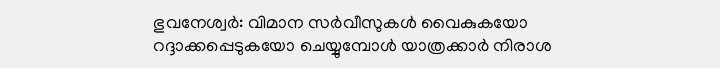ഭുവനേശ്വർ: വിമാന സർവീസുകൾ വൈകുകയോ റദ്ദാക്കപ്പെടുകയോ ചെയ്യുമ്പോൾ യാത്രക്കാർ നിരാശ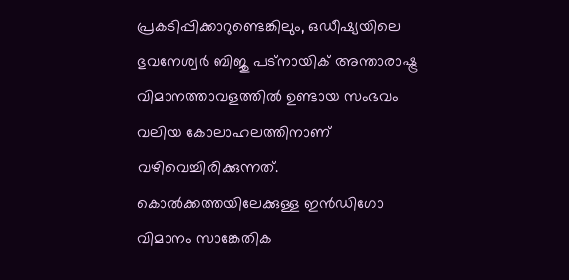പ്രകടിപ്പിക്കാറുണ്ടെങ്കിലും, ഒഡീഷ്യയിലെ ഭുവനേശ്വർ ബിജു പട്നായിക് അന്താരാഷ്ട്ര വിമാനത്താവളത്തിൽ ഉണ്ടായ സംഭവം വലിയ കോലാഹലത്തിനാണ് വഴിവെച്ചിരിക്കുന്നത്. കൊൽക്കത്തയിലേക്കുള്ള ഇൻഡിഗോ വിമാനം സാങ്കേതിക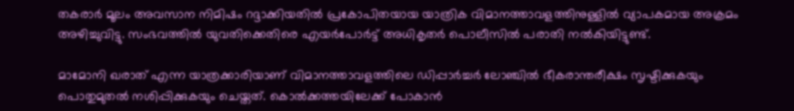തകരാർ മൂലം അവസാന നിമിഷം റദ്ദാക്കിയതിൽ പ്രകോപിതയായ യാത്രിക വിമാനത്താവളത്തിനുള്ളിൽ വ്യാപകമായ അക്രമം അഴിച്ചുവിട്ടു. സംഭവത്തിൽ യുവതിക്കെതിരെ എയർപോർട്ട് അധികൃതർ പൊലീസിൽ പരാതി നൽകിയിട്ടുണ്ട്.

മാമോനി ഖരാത് എന്ന യാത്രക്കാരിയാണ് വിമാനത്താവളത്തിലെ ഡിപ്പാർച്ചർ ലോഞ്ചിൽ ഭീകരാന്തരീക്ഷം സൃഷ്ടിക്കുകയും പൊതുമുതൽ നശിപ്പിക്കുകയും ചെയ്തത്. കൊൽക്കത്തയിലേക്ക് പോകാൻ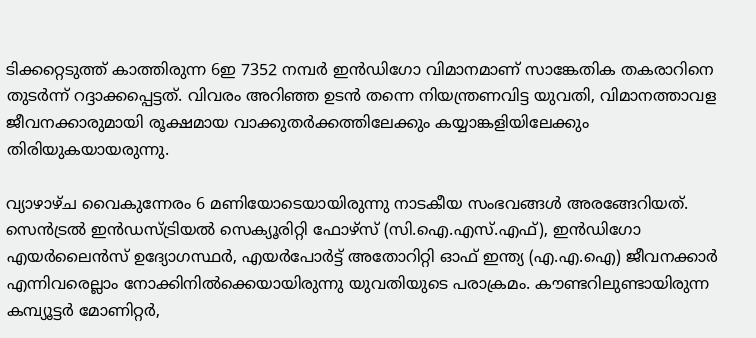ടിക്കറ്റെടുത്ത് കാത്തിരുന്ന 6ഇ 7352 നമ്പർ ഇൻഡിഗോ വിമാനമാണ് സാങ്കേതിക തകരാറിനെ തുടർന്ന് റദ്ദാക്കപ്പെട്ടത്. വിവരം അറിഞ്ഞ ഉടൻ തന്നെ നിയന്ത്രണവിട്ട യുവതി, വിമാനത്താവള ജീവനക്കാരുമായി രൂക്ഷമായ വാക്കുതർക്കത്തിലേക്കും കയ്യാങ്കളിയിലേക്കും തിരിയുകയായരുന്നു.

വ്യാഴാഴ്ച വൈകുന്നേരം 6 മണിയോടെയായിരുന്നു നാടകീയ സംഭവങ്ങൾ അരങ്ങേറിയത്. സെൻട്രൽ ഇൻഡസ്ട്രിയൽ സെക്യൂരിറ്റി ഫോഴ്സ് (സി.ഐ.എസ്.എഫ്), ഇൻഡിഗോ എയർലൈൻസ് ഉദ്യോഗസ്ഥർ, എയർപോർട്ട് അതോറിറ്റി ഓഫ് ഇന്ത്യ (എ.എ.ഐ) ജീവനക്കാർ എന്നിവരെല്ലാം നോക്കിനിൽക്കെയായിരുന്നു യുവതിയുടെ പരാക്രമം. കൗണ്ടറിലുണ്ടായിരുന്ന കമ്പ്യൂട്ടർ മോണിറ്റർ,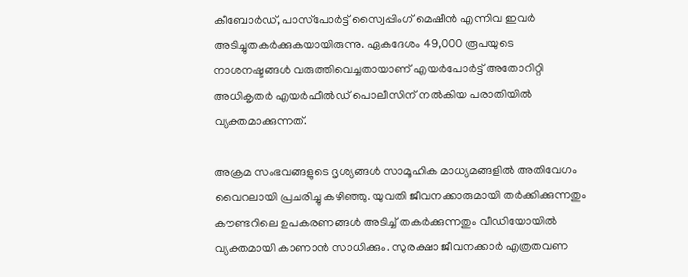കീബോർഡ്, പാസ്‌പോർട്ട് സ്വൈപ്പിംഗ് മെഷീൻ എന്നിവ ഇവർ അടിച്ചുതകർക്കുകയായിരുന്നു. ഏകദേശം 49,000 രൂപയുടെ നാശനഷ്ടങ്ങൾ വരുത്തിവെച്ചതായാണ് എയർപോർട്ട് അതോറിറ്റി അധികൃതർ എയർഫീൽഡ് പൊലീസിന് നൽകിയ പരാതിയിൽ വ്യക്തമാക്കുന്നത്.

അക്രമ സംഭവങ്ങളുടെ ദൃശ്യങ്ങൾ സാമൂഹിക മാധ്യമങ്ങളിൽ അതിവേഗം വൈറലായി പ്രചരിച്ചു കഴിഞ്ഞു. യുവതി ജീവനക്കാരുമായി തർക്കിക്കുന്നതും കൗണ്ടറിലെ ഉപകരണങ്ങൾ അടിച്ച് തകർക്കുന്നതും വീഡിയോയിൽ വ്യക്തമായി കാണാൻ സാധിക്കും. സുരക്ഷാ ജീവനക്കാർ എത്രതവണ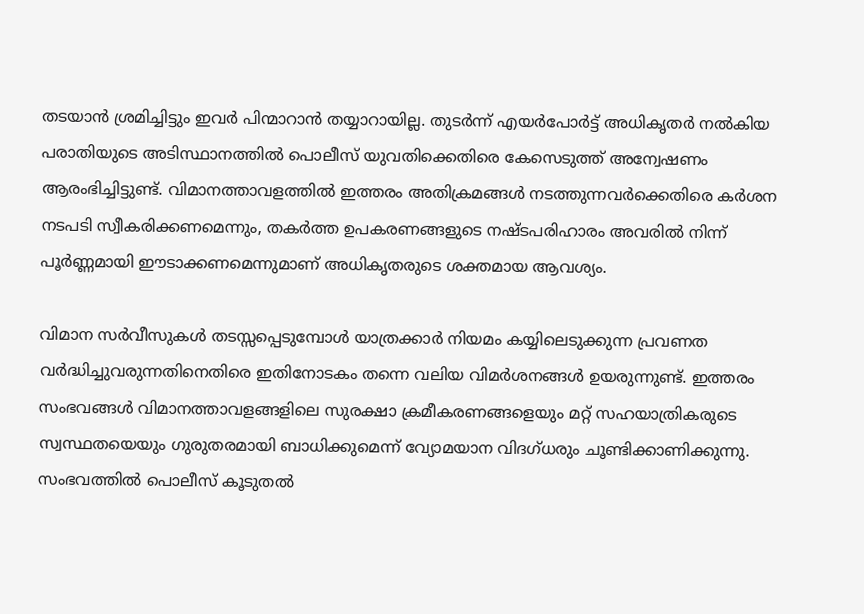തടയാൻ ശ്രമിച്ചിട്ടും ഇവർ പിന്മാറാൻ തയ്യാറായില്ല. തുടർന്ന് എയർപോർട്ട് അധികൃതർ നൽകിയ പരാതിയുടെ അടിസ്ഥാനത്തിൽ പൊലീസ് യുവതിക്കെതിരെ കേസെടുത്ത് അന്വേഷണം ആരംഭിച്ചിട്ടുണ്ട്. വിമാനത്താവളത്തിൽ ഇത്തരം അതിക്രമങ്ങൾ നടത്തുന്നവർക്കെതിരെ കർശന നടപടി സ്വീകരിക്കണമെന്നും, തകർത്ത ഉപകരണങ്ങളുടെ നഷ്ടപരിഹാരം അവരിൽ നിന്ന് പൂർണ്ണമായി ഈടാക്കണമെന്നുമാണ് അധികൃതരുടെ ശക്തമായ ആവശ്യം.

വിമാന സർവീസുകൾ തടസ്സപ്പെടുമ്പോൾ യാത്രക്കാർ നിയമം കയ്യിലെടുക്കുന്ന പ്രവണത വർദ്ധിച്ചുവരുന്നതിനെതിരെ ഇതിനോടകം തന്നെ വലിയ വിമർശനങ്ങൾ ഉയരുന്നുണ്ട്. ഇത്തരം സംഭവങ്ങൾ വിമാനത്താവളങ്ങളിലെ സുരക്ഷാ ക്രമീകരണങ്ങളെയും മറ്റ് സഹയാത്രികരുടെ സ്വസ്ഥതയെയും ഗുരുതരമായി ബാധിക്കുമെന്ന് വ്യോമയാന വിദഗ്ധരും ചൂണ്ടിക്കാണിക്കുന്നു. സംഭവത്തിൽ പൊലീസ് കൂടുതൽ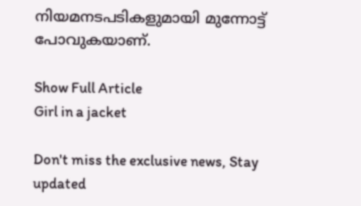നിയമനടപടികളുമായി മുന്നോട്ട് പോവുകയാണ്.

Show Full Article
Girl in a jacket

Don't miss the exclusive news, Stay updated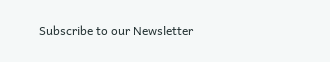Subscribe to our Newsletter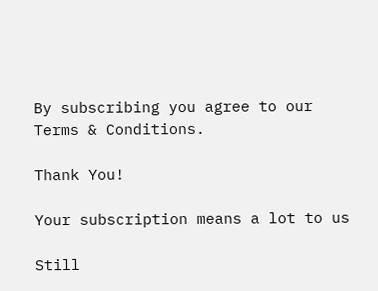By subscribing you agree to our Terms & Conditions.

Thank You!

Your subscription means a lot to us

Still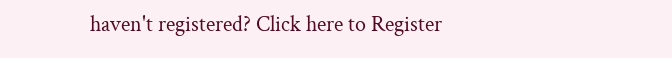haven't registered? Click here to Register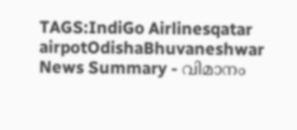TAGS:IndiGo Airlinesqatar airpotOdishaBhuvaneshwar
News Summary - വിമാനം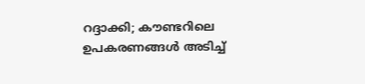റദ്ദാക്കി; കൗണ്ടറിലെ ഉപകരണങ്ങൾ അടിച്ച്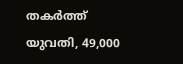തകർത്ത് യുവതി, 49,000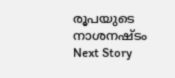രൂപയുടെ നാശനഷ്ടം
Next Story